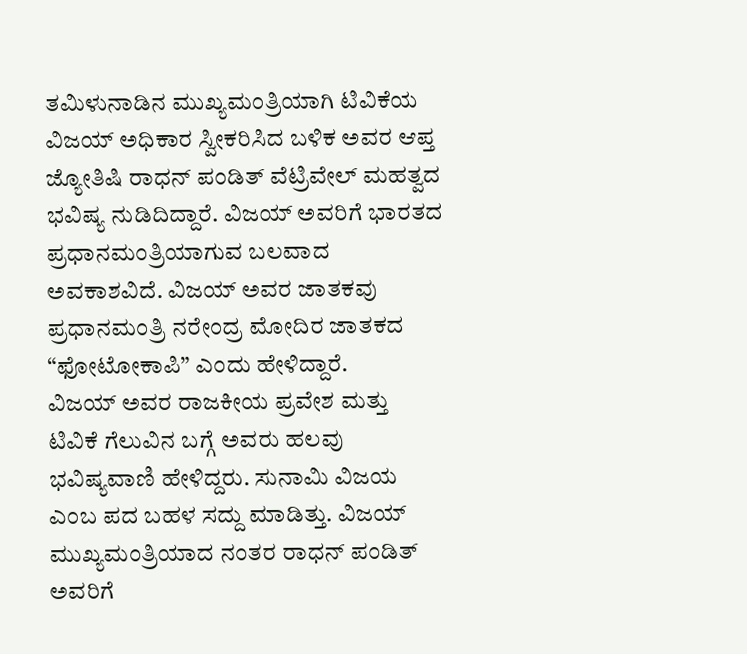ತಮಿಳುನಾಡಿನ ಮುಖ್ಯಮಂತ್ರಿಯಾಗಿ ಟಿವಿಕೆಯ ವಿಜಯ್ ಅಧಿಕಾರ ಸ್ವೀಕರಿಸಿದ ಬಳಿಕ ಅವರ ಆಪ್ತ ಜ್ಯೋತಿಷಿ ರಾಧನ್ ಪಂಡಿತ್ ವೆಟ್ರಿವೇಲ್ ಮಹತ್ವದ ಭವಿಷ್ಯ ನುಡಿದಿದ್ದಾರೆ. ವಿಜಯ್ ಅವರಿಗೆ ಭಾರತದ ಪ್ರಧಾನಮಂತ್ರಿಯಾಗುವ ಬಲವಾದ ಅವಕಾಶವಿದೆ. ವಿಜಯ್ ಅವರ ಜಾತಕವು ಪ್ರಧಾನಮಂತ್ರಿ ನರೇಂದ್ರ ಮೋದಿರ ಜಾತಕದ “ಫೋಟೋಕಾಪಿ” ಎಂದು ಹೇಳಿದ್ದಾರೆ.
ವಿಜಯ್ ಅವರ ರಾಜಕೀಯ ಪ್ರವೇಶ ಮತ್ತು ಟಿವಿಕೆ ಗೆಲುವಿನ ಬಗ್ಗೆ ಅವರು ಹಲವು ಭವಿಷ್ಯವಾಣಿ ಹೇಳಿದ್ದರು. ಸುನಾಮಿ ವಿಜಯ ಎಂಬ ಪದ ಬಹಳ ಸದ್ದು ಮಾಡಿತ್ತು. ವಿಜಯ್ ಮುಖ್ಯಮಂತ್ರಿಯಾದ ನಂತರ ರಾಧನ್ ಪಂಡಿತ್ ಅವರಿಗೆ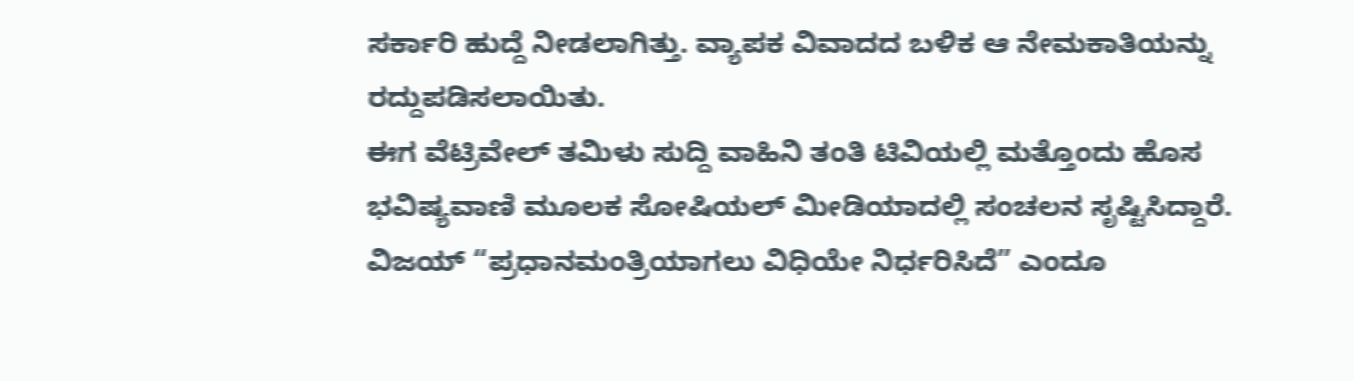ಸರ್ಕಾರಿ ಹುದ್ದೆ ನೀಡಲಾಗಿತ್ತು. ವ್ಯಾಪಕ ವಿವಾದದ ಬಳಿಕ ಆ ನೇಮಕಾತಿಯನ್ನು ರದ್ದುಪಡಿಸಲಾಯಿತು.
ಈಗ ವೆಟ್ರಿವೇಲ್ ತಮಿಳು ಸುದ್ದಿ ವಾಹಿನಿ ತಂತಿ ಟಿವಿಯಲ್ಲಿ ಮತ್ತೊಂದು ಹೊಸ ಭವಿಷ್ಯವಾಣಿ ಮೂಲಕ ಸೋಷಿಯಲ್ ಮೀಡಿಯಾದಲ್ಲಿ ಸಂಚಲನ ಸೃಷ್ಟಿಸಿದ್ದಾರೆ. ವಿಜಯ್ “ಪ್ರಧಾನಮಂತ್ರಿಯಾಗಲು ವಿಧಿಯೇ ನಿರ್ಧರಿಸಿದೆ” ಎಂದೂ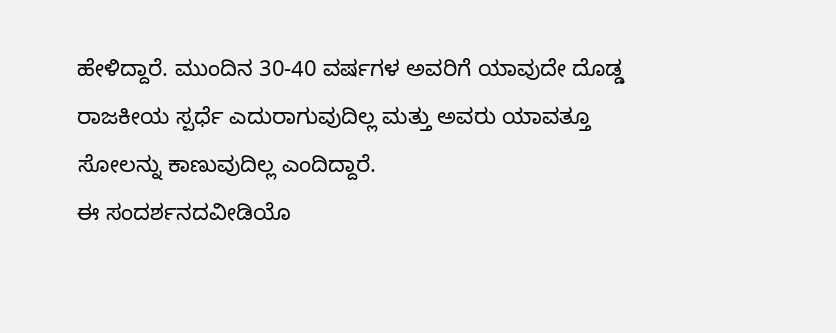ಹೇಳಿದ್ದಾರೆ. ಮುಂದಿನ 30-40 ವರ್ಷಗಳ ಅವರಿಗೆ ಯಾವುದೇ ದೊಡ್ಡ ರಾಜಕೀಯ ಸ್ಪರ್ಧೆ ಎದುರಾಗುವುದಿಲ್ಲ ಮತ್ತು ಅವರು ಯಾವತ್ತೂ ಸೋಲನ್ನು ಕಾಣುವುದಿಲ್ಲ ಎಂದಿದ್ದಾರೆ.
ಈ ಸಂದರ್ಶನದವೀಡಿಯೊ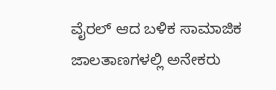ವೈರಲ್ ಆದ ಬಳಿಕ ಸಾಮಾಜಿಕ ಜಾಲತಾಣಗಳಲ್ಲಿ ಅನೇಕರು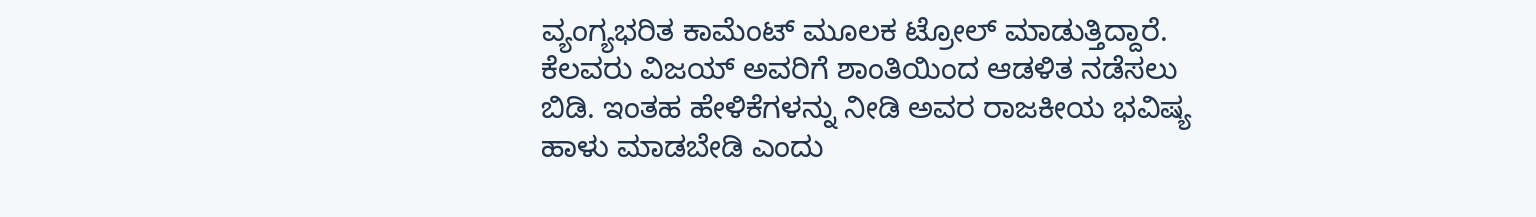ವ್ಯಂಗ್ಯಭರಿತ ಕಾಮೆಂಟ್ ಮೂಲಕ ಟ್ರೋಲ್ ಮಾಡುತ್ತಿದ್ದಾರೆ. ಕೆಲವರು ವಿಜಯ್ ಅವರಿಗೆ ಶಾಂತಿಯಿಂದ ಆಡಳಿತ ನಡೆಸಲು ಬಿಡಿ. ಇಂತಹ ಹೇಳಿಕೆಗಳನ್ನು ನೀಡಿ ಅವರ ರಾಜಕೀಯ ಭವಿಷ್ಯ ಹಾಳು ಮಾಡಬೇಡಿ ಎಂದು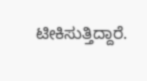ಟೀಕಿಸುತ್ತಿದ್ದಾರೆ.